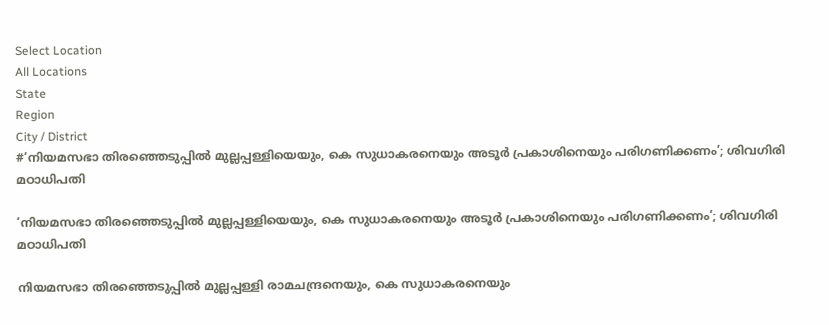Select Location
All Locations
State
Region
City / District
#‘നിയമസഭാ തിരഞ്ഞെടുപ്പിൽ മുല്ലപ്പള്ളിയെയും, കെ സുധാകരനെയും അടൂർ പ്രകാശിനെയും പരിഗണിക്കണം’; ശിവഗിരി മഠാധിപതി

‘നിയമസഭാ തിരഞ്ഞെടുപ്പിൽ മുല്ലപ്പള്ളിയെയും, കെ സുധാകരനെയും അടൂർ പ്രകാശിനെയും പരിഗണിക്കണം’; ശിവഗിരി മഠാധിപതി

നിയമസഭാ തിരഞ്ഞെടുപ്പിൽ മുല്ലപ്പള്ളി രാമചന്ദ്രനെയും, കെ സുധാകരനെയും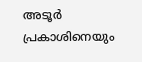അടൂർ പ്രകാശിനെയും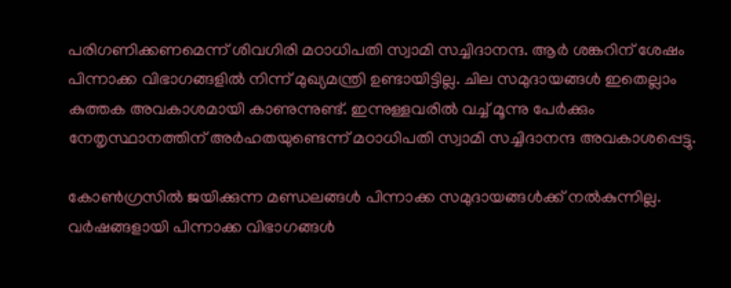പരിഗണിക്കണമെന്ന് ശിവഗിരി മഠാധിപതി സ്വാമി സച്ചിദാനന്ദ. ആർ ശങ്കറിന് ശേഷം പിന്നാക്ക വിഭാഗങ്ങളിൽ നിന്ന് മുഖ്യമന്ത്രി ഉണ്ടായിട്ടില്ല. ചില സമുദായങ്ങൾ ഇതെല്ലാം കുത്തക അവകാശമായി കാണുന്നുണ്ട്. ഇന്നുള്ളവരിൽ വച്ച് മൂന്നു പേർക്കും നേതൃസ്ഥാനത്തിന് അർഹതയുണ്ടെന്ന് മഠാധിപതി സ്വാമി സച്ചിദാനന്ദ അവകാശപ്പെട്ടു.

കോൺഗ്രസിൽ ജയിക്കുന്ന മണ്ഡലങ്ങൾ പിന്നാക്ക സമുദായങ്ങൾക്ക് നൽകുന്നില്ല. വർഷങ്ങളായി പിന്നാക്ക വിഭാഗങ്ങൾ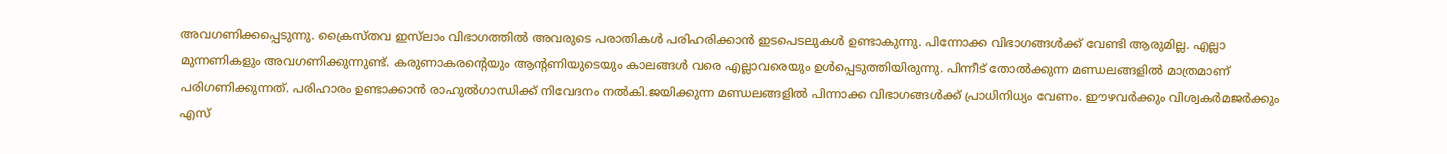അവഗണിക്കപ്പെടുന്നു. ക്രൈസ്തവ ഇസ്‌ലാം വിഭാഗത്തിൽ അവരുടെ പരാതികൾ പരിഹരിക്കാൻ ഇടപെടലുകൾ ഉണ്ടാകുന്നു. പിന്നോക്ക വിഭാഗങ്ങൾക്ക് വേണ്ടി ആരുമില്ല. എല്ലാ മുന്നണികളും അവഗണിക്കുന്നുണ്ട്. കരുണാകരന്റെയും ആന്റണിയുടെയും കാലങ്ങൾ വരെ എല്ലാവരെയും ഉൾപ്പെടുത്തിയിരുന്നു. പിന്നീട് തോൽക്കുന്ന മണ്ഡലങ്ങളിൽ മാത്രമാണ് പരിഗണിക്കുന്നത്. പരിഹാരം ഉണ്ടാക്കാൻ രാഹുൽഗാന്ധിക്ക് നിവേദനം നൽകി.ജയിക്കുന്ന മണ്ഡലങ്ങളിൽ പിന്നാക്ക വിഭാഗങ്ങൾക്ക് പ്രാധിനിധ്യം വേണം. ഈഴവർക്കും വിശ്വകർമജർക്കും എസ്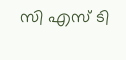സി എസ് ടി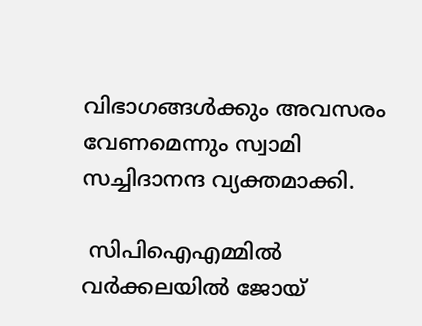വിഭാഗങ്ങൾക്കും അവസരം വേണമെന്നും സ്വാമി സച്ചിദാനന്ദ വ്യക്തമാക്കി.

 സിപിഐഎമ്മിൽ വർക്കലയിൽ ജോയ്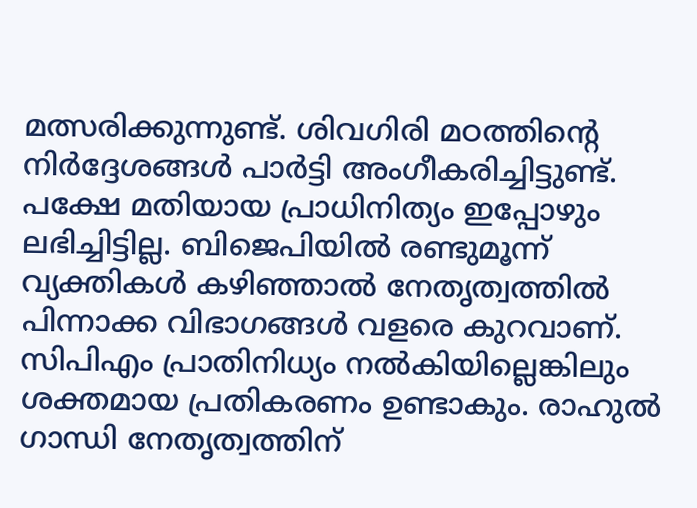മത്സരിക്കുന്നുണ്ട്. ശിവഗിരി മഠത്തിന്റെ നിർദ്ദേശങ്ങൾ പാർട്ടി അംഗീകരിച്ചിട്ടുണ്ട്. പക്ഷേ മതിയായ പ്രാധിനിത്യം ഇപ്പോഴും ലഭിച്ചിട്ടില്ല. ബിജെപിയിൽ രണ്ടുമൂന്ന് വ്യക്തികൾ കഴിഞ്ഞാൽ നേതൃത്വത്തിൽ പിന്നാക്ക വിഭാഗങ്ങൾ വളരെ കുറവാണ്. സിപിഎം പ്രാതിനിധ്യം നൽകിയില്ലെങ്കിലും ശക്തമായ പ്രതികരണം ഉണ്ടാകും. രാഹുൽ ഗാന്ധി നേതൃത്വത്തിന്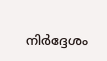നിർദ്ദേശം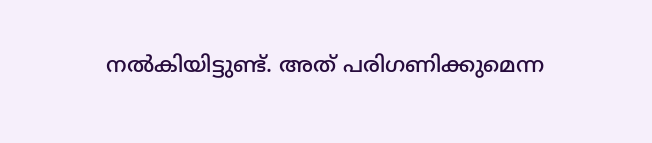നൽകിയിട്ടുണ്ട്. അത് പരിഗണിക്കുമെന്ന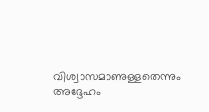വിശ്വാസമാണുള്ളതെന്നും അദ്ദേഹം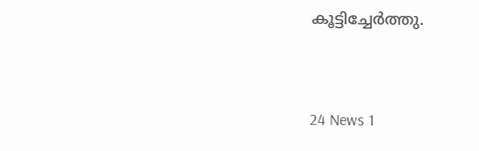കൂട്ടിച്ചേർത്തു.


24 News 1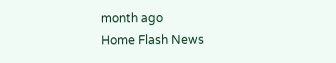month ago
Home Flash News